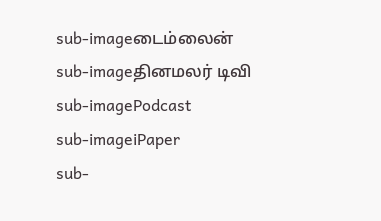sub-imageடைம்லைன்
sub-imageதினமலர் டிவி
sub-imagePodcast
sub-imageiPaper
sub-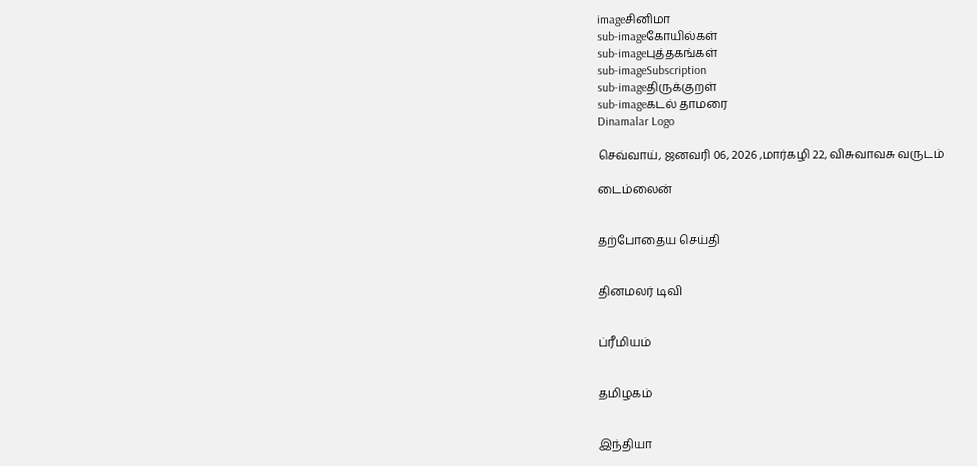imageசினிமா
sub-imageகோயில்கள்
sub-imageபுத்தகங்கள்
sub-imageSubscription
sub-imageதிருக்குறள்
sub-imageகடல் தாமரை
Dinamalar Logo

செவ்வாய், ஜனவரி 06, 2026 ,மார்கழி 22, விசுவாவசு வருடம்

டைம்லைன்


தற்போதைய செய்தி


தினமலர் டிவி


ப்ரீமியம்


தமிழகம்


இந்தியா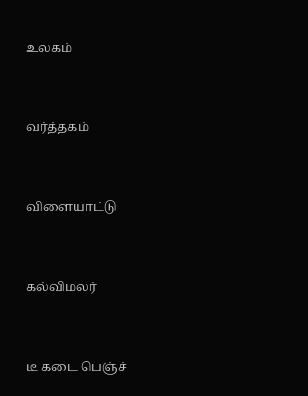உலகம்


வர்த்தகம்


விளையாட்டு


கல்விமலர்


டீ கடை பெஞ்ச்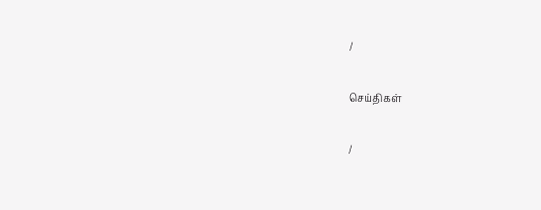/

செய்திகள்

/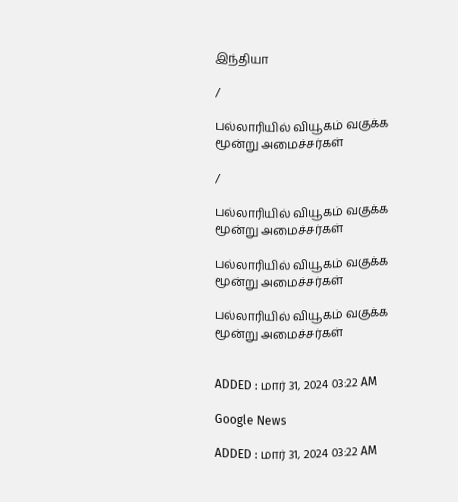இந்தியா

/

பல்லாரியில் வியூகம் வகுக்க மூன்று அமைச்சர்கள்

/

பல்லாரியில் வியூகம் வகுக்க மூன்று அமைச்சர்கள்

பல்லாரியில் வியூகம் வகுக்க மூன்று அமைச்சர்கள்

பல்லாரியில் வியூகம் வகுக்க மூன்று அமைச்சர்கள்


ADDED : மார் 31, 2024 03:22 AM

Google News

ADDED : மார் 31, 2024 03:22 AM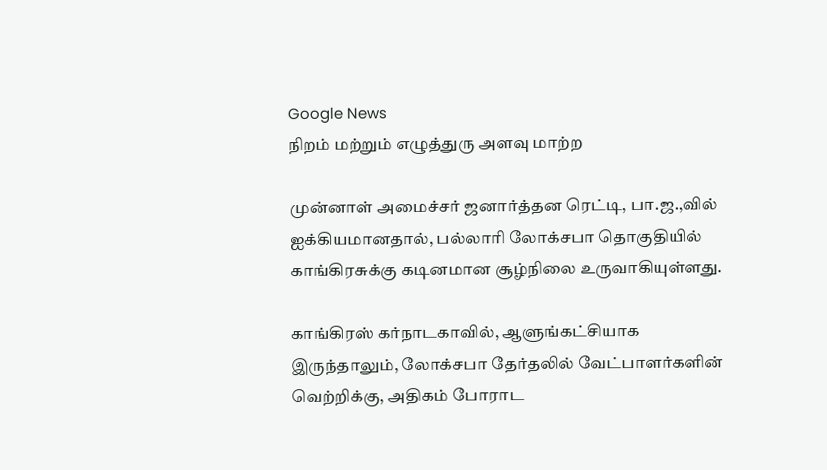Google News
நிறம் மற்றும் எழுத்துரு அளவு மாற்ற

முன்னாள் அமைச்சர் ஜனார்த்தன ரெட்டி, பா.ஜ.,வில் ஐக்கியமானதால், பல்லாரி லோக்சபா தொகுதியில் காங்கிரசுக்கு கடினமான சூழ்நிலை உருவாகியுள்ளது.

காங்கிரஸ் கர்நாடகாவில், ஆளுங்கட்சியாக இருந்தாலும், லோக்சபா தேர்தலில் வேட்பாளர்களின் வெற்றிக்கு, அதிகம் போராட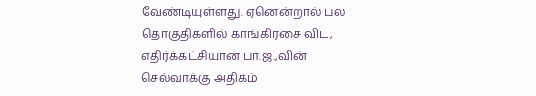வேண்டியுள்ளது. ஏனென்றால் பல தொகுதிகளில் காங்கிரசை விட, எதிர்க்கட்சியான பா.ஜ.,வின் செல்வாக்கு அதிகம்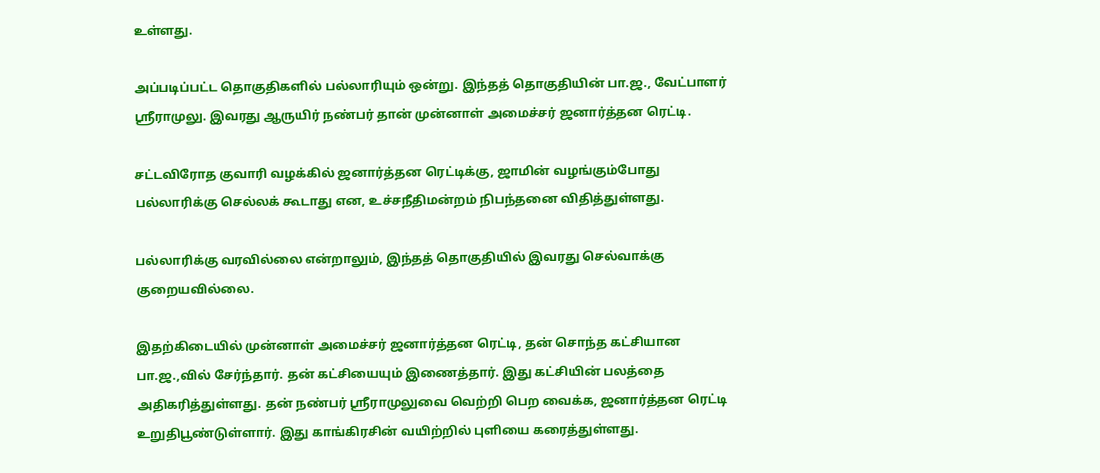உள்ளது.

அப்படிப்பட்ட தொகுதிகளில் பல்லாரியும் ஒன்று. இந்தத் தொகுதியின் பா.ஜ., வேட்பாளர் ஸ்ரீராமுலு. இவரது ஆருயிர் நண்பர் தான் முன்னாள் அமைச்சர் ஜனார்த்தன ரெட்டி.

சட்டவிரோத குவாரி வழக்கில் ஜனார்த்தன ரெட்டிக்கு, ஜாமின் வழங்கும்போது பல்லாரிக்கு செல்லக் கூடாது என, உச்சநீதிமன்றம் நிபந்தனை விதித்துள்ளது.

பல்லாரிக்கு வரவில்லை என்றாலும், இந்தத் தொகுதியில் இவரது செல்வாக்கு குறையவில்லை.

இதற்கிடையில் முன்னாள் அமைச்சர் ஜனார்த்தன ரெட்டி, தன் சொந்த கட்சியான பா.ஜ.,வில் சேர்ந்தார். தன் கட்சியையும் இணைத்தார். இது கட்சியின் பலத்தை அதிகரித்துள்ளது. தன் நண்பர் ஸ்ரீராமுலுவை வெற்றி பெற வைக்க, ஜனார்த்தன ரெட்டி உறுதிபூண்டுள்ளார். இது காங்கிரசின் வயிற்றில் புளியை கரைத்துள்ளது.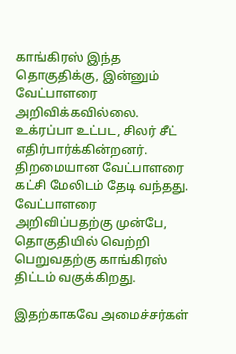காங்கிரஸ் இந்த தொகுதிக்கு, இன்னும் வேட்பாளரை அறிவிக்கவில்லை. உக்ரப்பா உட்பட, சிலர் சீட் எதிர்பார்க்கின்றனர். திறமையான வேட்பாளரை கட்சி மேலிடம் தேடி வந்தது. வேட்பாளரை அறிவிப்பதற்கு முன்பே, தொகுதியில் வெற்றி பெறுவதற்கு காங்கிரஸ் திட்டம் வகுக்கிறது.

இதற்காகவே அமைச்சர்கள்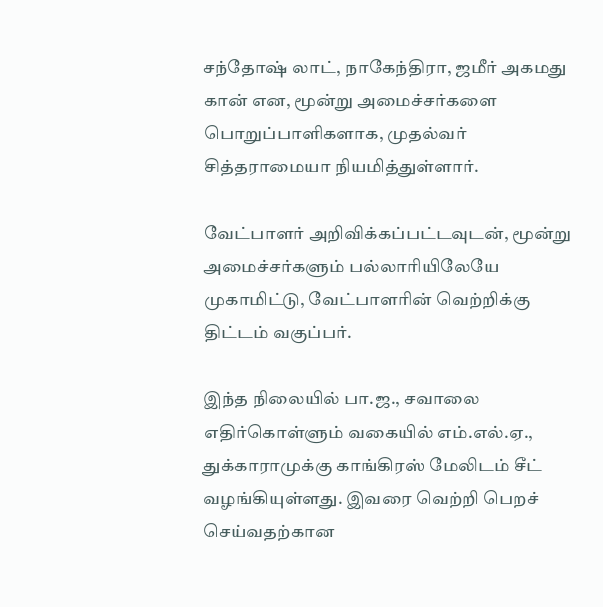சந்தோஷ் லாட், நாகேந்திரா, ஜமீர் அகமது கான் என, மூன்று அமைச்சர்களை பொறுப்பாளிகளாக, முதல்வர் சித்தராமையா நியமித்துள்ளார்.

வேட்பாளர் அறிவிக்கப்பட்டவுடன், மூன்று அமைச்சர்களும் பல்லாரியிலேயே முகாமிட்டு, வேட்பாளரின் வெற்றிக்கு திட்டம் வகுப்பர்.

இந்த நிலையில் பா.ஜ., சவாலை எதிர்கொள்ளும் வகையில் எம்.எல்.ஏ., துக்காராமுக்கு காங்கிரஸ் மேலிடம் சீட் வழங்கியுள்ளது. இவரை வெற்றி பெறச் செய்வதற்கான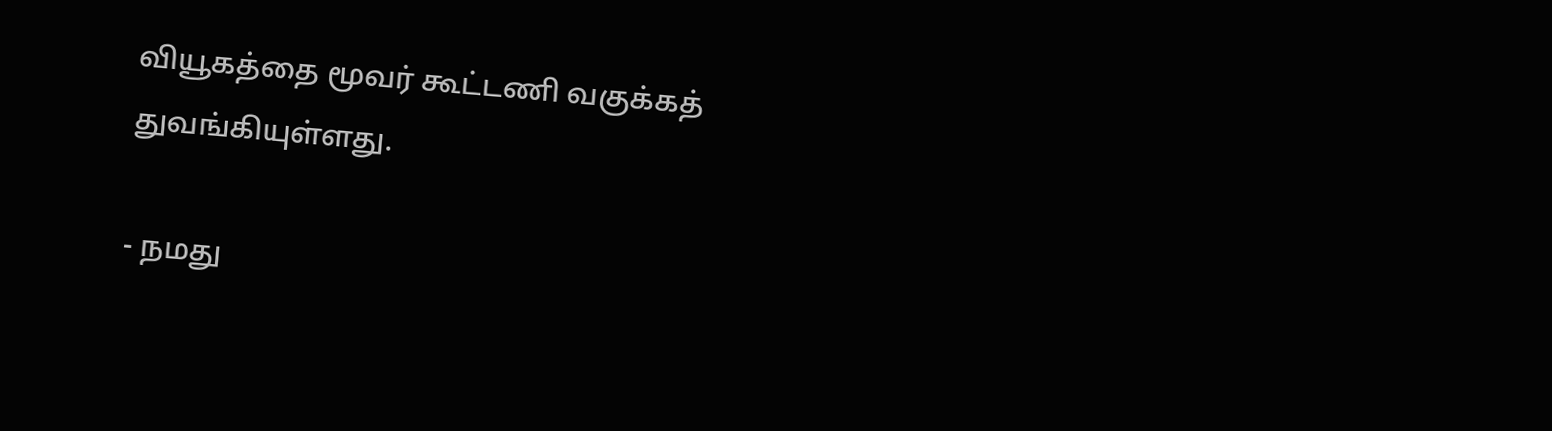வியூகத்தை மூவர் கூட்டணி வகுக்கத் துவங்கியுள்ளது.

- நமது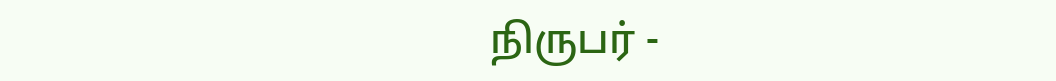நிருபர் -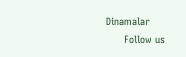Dinamalar
      Follow us